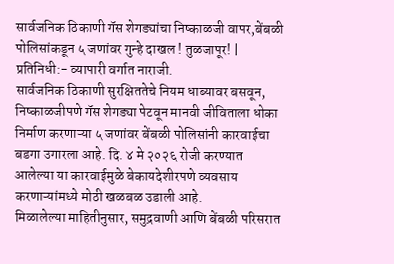सार्वजनिक ठिकाणी गॅस शेगड्यांचा निष्काळजी वापर,बेंबळी पोलिसांकडून ५ जणांवर गुन्हे दाखल ! तुळजापूर! | प्रतिनिधी:- व्यापारी वर्गात नाराजी.
सार्वजनिक ठिकाणी सुरक्षिततेचे नियम धाब्यावर बसवून, निष्काळजीपणे गॅस शेगड्या पेटवून मानवी जीविताला धोका निर्माण करणाऱ्या ५ जणांवर बेंबळी पोलिसांनी कारवाईचा बडगा उगारला आहे. दि. ४ मे २०२६ रोजी करण्यात आलेल्या या कारवाईमुळे बेकायदेशीरपणे व्यवसाय करणाऱ्यांमध्ये मोठी खळबळ उडाली आहे.
मिळालेल्या माहितीनुसार, समुद्रवाणी आणि बेंबळी परिसरात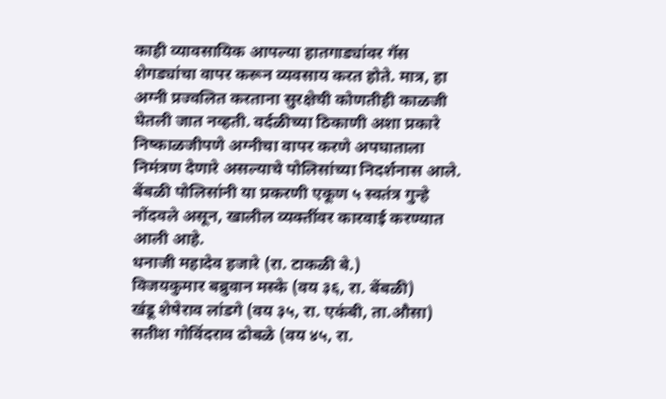काही व्यावसायिक आपल्या हातगाड्यांवर गॅस शेगड्यांचा वापर करून व्यवसाय करत होते. मात्र, हा अग्नी प्रज्वलित करताना सुरक्षेची कोणतीही काळजी घेतली जात नव्हती. वर्दळीच्या ठिकाणी अशा प्रकारे निष्काळजीपणे अग्नीचा वापर करणे अपघाताला निमंत्रण देणारे असल्याचे पोलिसांच्या निदर्शनास आले.
बेंबळी पोलिसांनी या प्रकरणी एकूण ५ स्वतंत्र गुन्हे नोंदवले असून, खालील व्यक्तींवर कारवाई करण्यात आली आहे.
धनाजी महादेव हजारे (रा. टाकळी बे.)
विजयकुमार बब्रुवान मस्के (वय ३६, रा. बेंबळी)
खंडू शेषेराव लांडगे (वय ३५, रा. एकंबी, ता.औसा)
सतीश गोविंदराव ढोबळे (वय ४५, रा.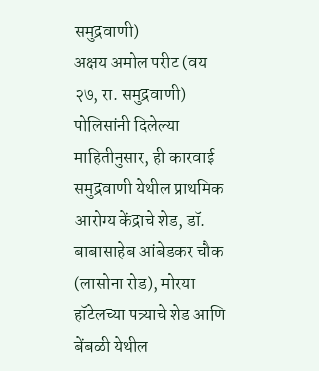समुद्रवाणी)
अक्षय अमोल परीट (वय २७, रा. समुद्रवाणी)
पोलिसांनी दिलेल्या माहितीनुसार, ही कारवाई समुद्रवाणी येथील प्राथमिक आरोग्य केंद्राचे शेड, डॉ. बाबासाहेब आंबेडकर चौक (लासोना रोड), मोरया हॉटेलच्या पत्र्याचे शेड आणि बेंबळी येथील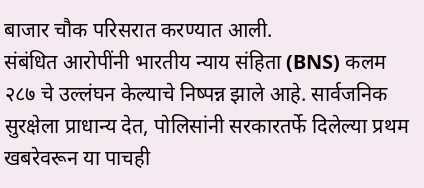बाजार चौक परिसरात करण्यात आली.
संबंधित आरोपींनी भारतीय न्याय संहिता (BNS) कलम २८७ चे उल्लंघन केल्याचे निष्पन्न झाले आहे. सार्वजनिक सुरक्षेला प्राधान्य देत, पोलिसांनी सरकारतर्फे दिलेल्या प्रथम खबरेवरून या पाचही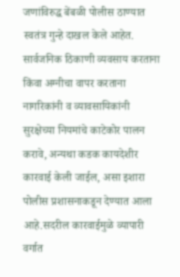जणांविरुद्ध बेंबळी पोलीस ठाण्यात स्वतंत्र गुन्हे दाखल केले आहेत. सार्वजनिक ठिकाणी व्यवसाय करताना किंवा अग्नीचा वापर करताना नागरिकांनी व व्यावसायिकांनी सुरक्षेच्या नियमांचे काटेकोर पालन करावे, अन्यथा कडक कायदेशीर कारवाई केली जाईल, असा इशारा पोलीस प्रशासनाकडून देण्यात आला आहे.सदरील कारवाईमुळे व्यापारी वर्गात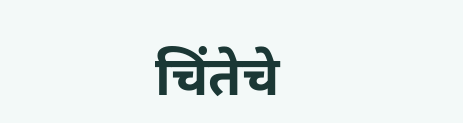चिंतेचे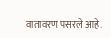वातावरण पसरले आहे.